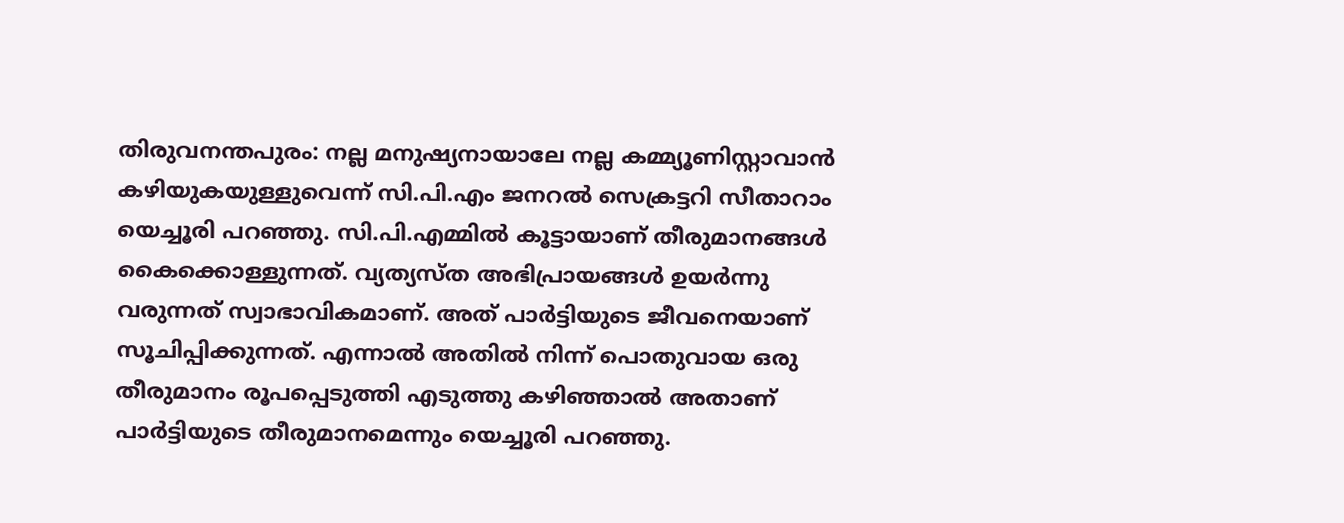തിരുവനന്തപുരം: നല്ല മനുഷ്യനായാലേ നല്ല കമ്മ്യൂണിസ്റ്റാവാൻ കഴിയുകയുള്ളുവെന്ന് സി.പി.എം ജനറൽ സെക്രട്ടറി സീതാറാം യെച്ചൂരി പറഞ്ഞു. സി.പി.എമ്മിൽ കൂട്ടായാണ് തീരുമാനങ്ങൾ കൈക്കൊള്ളുന്നത്. വ്യത്യസ്ത അഭിപ്രായങ്ങൾ ഉയർന്നു വരുന്നത് സ്വാഭാവികമാണ്. അത് പാർട്ടിയുടെ ജീവനെയാണ് സൂചിപ്പിക്കുന്നത്. എന്നാൽ അതിൽ നിന്ന് പൊതുവായ ഒരു തീരുമാനം രൂപപ്പെടുത്തി എടുത്തു കഴിഞ്ഞാൽ അതാണ് പാർട്ടിയുടെ തീരുമാനമെന്നും യെച്ചൂരി പറഞ്ഞു.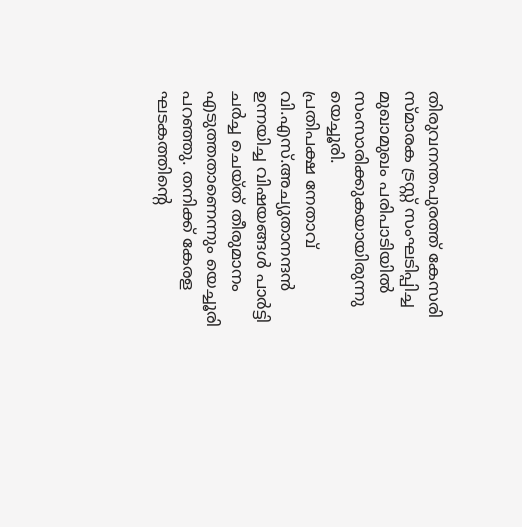തിരുവനന്തപുരത്ത് കേസരി സ്മാരക ട്രസ്റ്റ് സംഘടിപ്പിച്ച മുഖാമുഖം പരിപാടിയിൽ സംസാരിക്കുകയായിരുന്നു യെച്ചൂരി.
പ്രതിപക്ഷ നേതാവ് വി.എസ്.അച്യുതാനന്ദൻ ഉന്നയിച്ച വിഷയങ്ങൾ പാർട്ടി ചർച്ച ചെയ്ത് തീരുമാനം എടുത്തതാണെന്നും യെച്ചൂരി പറഞ്ഞു. തനിക്ക് കേരള ഘടകത്തിന്റെ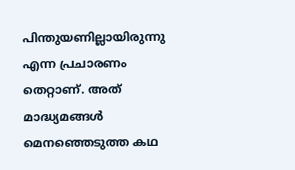പിന്തുയണില്ലായിരുന്നു എന്ന പ്രചാരണം തെറ്റാണ്. അത് മാദ്ധ്യമങ്ങൾ മെനഞ്ഞെടുത്ത കഥ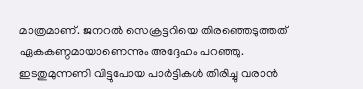മാത്രമാണ്. ജനറൽ സെക്രട്ടറിയെ തിരഞ്ഞെടുത്തത് ഏകകണ്ഠമായാണെന്നും അദ്ദേഹം പറഞ്ഞു.
ഇടതുമുന്നണി വിട്ടുപോയ പാർട്ടികൾ തിരിച്ചു വരാൻ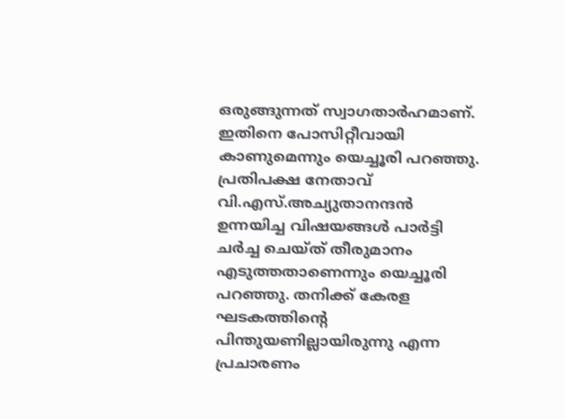ഒരുങ്ങുന്നത് സ്വാഗതാർഹമാണ്. ഇതിനെ പോസിറ്റീവായി കാണുമെന്നും യെച്ചൂരി പറഞ്ഞു.
പ്രതിപക്ഷ നേതാവ് വി.എസ്.അച്യുതാനന്ദൻ ഉന്നയിച്ച വിഷയങ്ങൾ പാർട്ടി ചർച്ച ചെയ്ത് തീരുമാനം എടുത്തതാണെന്നും യെച്ചൂരി പറഞ്ഞു. തനിക്ക് കേരള ഘടകത്തിന്റെ പിന്തുയണില്ലായിരുന്നു എന്ന പ്രചാരണം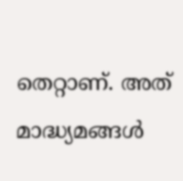തെറ്റാണ്. അത് മാദ്ധ്യമങ്ങൾ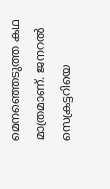മെനഞ്ഞെടുത്ത കഥ മാത്രമാണ്. ജനറൽ സെക്രട്ടറിയെ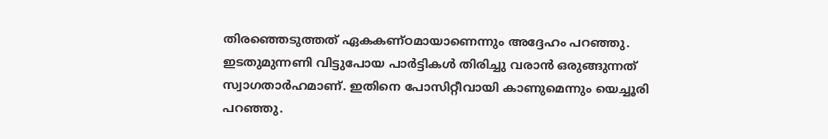തിരഞ്ഞെടുത്തത് ഏകകണ്ഠമായാണെന്നും അദ്ദേഹം പറഞ്ഞു.
ഇടതുമുന്നണി വിട്ടുപോയ പാർട്ടികൾ തിരിച്ചു വരാൻ ഒരുങ്ങുന്നത് സ്വാഗതാർഹമാണ്. ഇതിനെ പോസിറ്റീവായി കാണുമെന്നും യെച്ചൂരി പറഞ്ഞു.